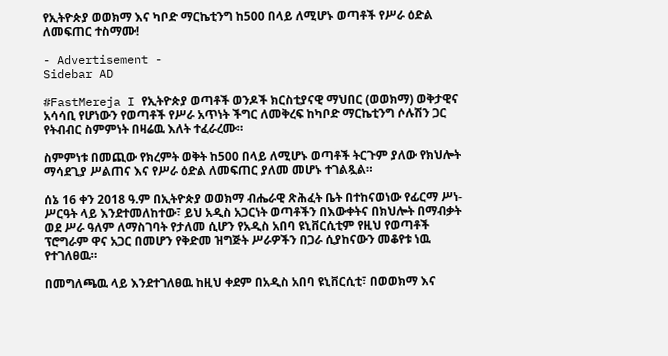የኢትዮጵያ ወወክማ እና ካቦድ ማርኬቲንግ ከ500 በላይ ለሚሆኑ ወጣቶች የሥራ ዕድል ለመፍጠር ተስማሙ!

- Advertisement -
Sidebar AD

#FastMereja I የኢትዮጵያ ወጣቶች ወንዶች ክርስቲያናዊ ማህበር (ወወክማ) ወቅታዊና አሳሳቢ የሆነውን የወጣቶች የሥራ አጥነት ችግር ለመቅረፍ ከካቦድ ማርኬቲንግ ሶሉሽን ጋር የትብብር ስምምነት በዛሬዉ እለት ተፈራረሙ።

ስምምነቱ በመጪው የክረምት ወቅት ከ500 በላይ ለሚሆኑ ወጣቶች ትርጉም ያለው የክህሎት ማሳደጊያ ሥልጠና እና የሥራ ዕድል ለመፍጠር ያለመ መሆኑ ተገልጿል።

ሰኔ 16 ቀን 2018 ዓ.ም በኢትዮጵያ ወወክማ ብሔራዊ ጽሕፈት ቤት በተከናወነው የፊርማ ሥነ-ሥርዓት ላይ እንደተመለከተው፣ ይህ አዲስ አጋርነት ወጣቶችን በእውቀትና በክህሎት በማብቃት ወደ ሥራ ዓለም ለማስገባት የታለመ ሲሆን የአዲስ አበባ ዩኒቨርሲቲም የዚህ የወጣቶች ፕሮግራም ዋና አጋር በመሆን የቅድመ ዝግጅት ሥራዎችን በጋራ ሲያከናውን መቆየቱ ነዉ የተገለፀዉ።

በመግለጫዉ ላይ እንደተገለፀዉ ከዚህ ቀደም በአዲስ አበባ ዩኒቨርሲቲ፣ በወወክማ እና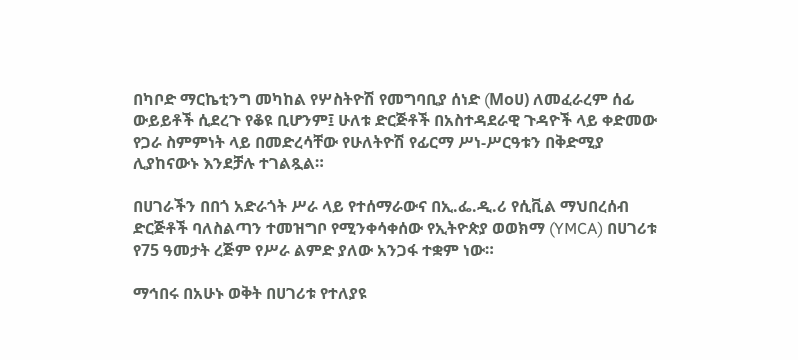በካቦድ ማርኬቲንግ መካከል የሦስትዮሽ የመግባቢያ ሰነድ (Moሀ) ለመፈራረም ሰፊ ውይይቶች ሲደረጉ የቆዩ ቢሆንም፤ ሁለቱ ድርጅቶች በአስተዳደራዊ ጉዳዮች ላይ ቀድመው የጋራ ስምምነት ላይ በመድረሳቸው የሁለትዮሽ የፊርማ ሥነ-ሥርዓቱን በቅድሚያ ሊያከናውኑ እንደቻሉ ተገልጿል።

በሀገራችን በበጎ አድራጎት ሥራ ላይ የተሰማራውና በኢ.ፌ.ዲ.ሪ የሲቪል ማህበረሰብ ድርጅቶች ባለስልጣን ተመዝግቦ የሚንቀሳቀሰው የኢትዮጵያ ወወክማ (YMCA) በሀገሪቱ የ75 ዓመታት ረጅም የሥራ ልምድ ያለው አንጋፋ ተቋም ነው።

ማኅበሩ በአሁኑ ወቅት በሀገሪቱ የተለያዩ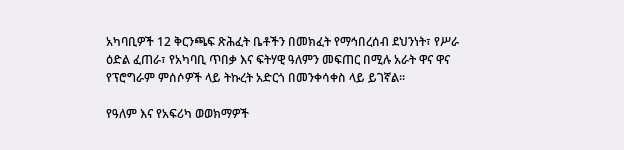አካባቢዎች 12 ቅርንጫፍ ጽሕፈት ቤቶችን በመክፈት የማኅበረሰብ ደህንነት፣ የሥራ ዕድል ፈጠራ፣ የአካባቢ ጥበቃ እና ፍትሃዊ ዓለምን መፍጠር በሚሉ አራት ዋና ዋና የፕሮግራም ምሰሶዎች ላይ ትኩረት አድርጎ በመንቀሳቀስ ላይ ይገኛል።

የዓለም እና የአፍሪካ ወወክማዎች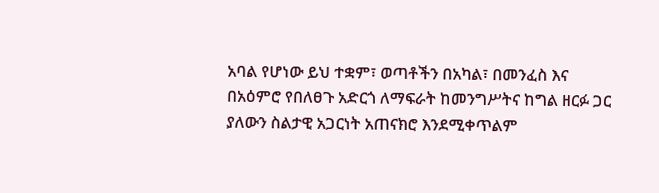አባል የሆነው ይህ ተቋም፣ ወጣቶችን በአካል፣ በመንፈስ እና በአዕምሮ የበለፀጉ አድርጎ ለማፍራት ከመንግሥትና ከግል ዘርፉ ጋር ያለውን ስልታዊ አጋርነት አጠናክሮ እንደሚቀጥልም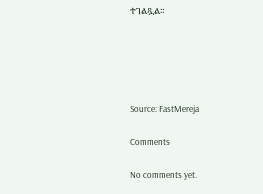ተገልጿል።





Source: FastMereja

Comments

No comments yet.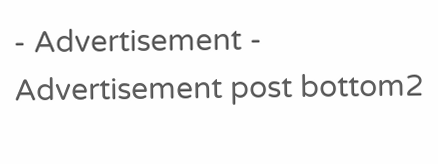- Advertisement -
Advertisement post bottom2